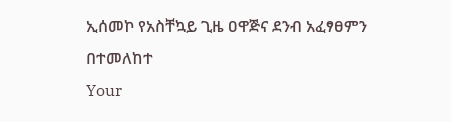ኢሰመኮ የአስቸኳይ ጊዜ ዐዋጅና ደንብ አፈፃፀምን በተመለከተ
Your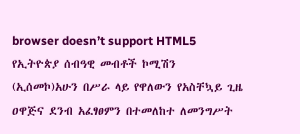browser doesn’t support HTML5
የኢትዮጵያ ሰብዓዊ መብቶች ኮሚሽን (ኢሰመኮ)አሁን በሥራ ላይ የዋለውን የአስቸኳይ ጊዜ ዐዋጅና ደንብ አፈፃፀምን በተመለከተ ለመንግሥት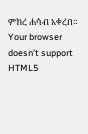ምክረ ሐሳብ አቀረበ።
Your browser doesn’t support HTML5